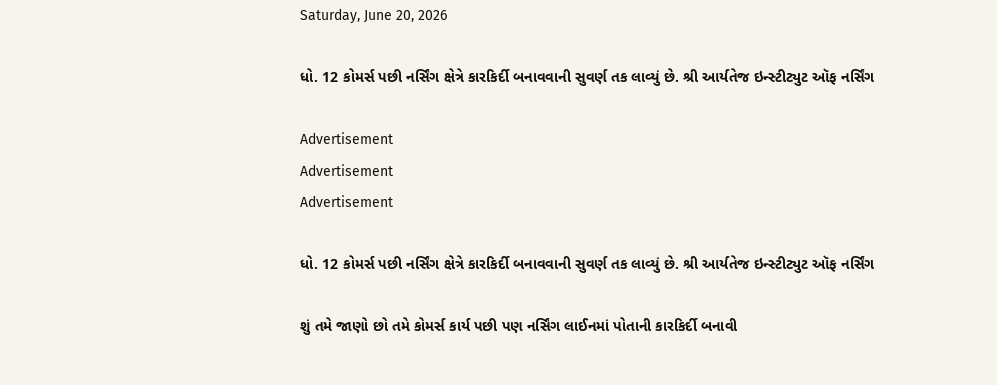Saturday, June 20, 2026

ધો. 12 કોમર્સ પછી નર્સિંગ ક્ષેત્રે કારકિર્દી બનાવવાની સુવર્ણ તક લાવ્યું છે. શ્રી આર્યતેજ ઇન્સ્ટીટ્યુટ ઑફ નર્સિંગ

Advertisement
Advertisement
Advertisement

ધો. 12 કોમર્સ પછી નર્સિંગ ક્ષેત્રે કારકિર્દી બનાવવાની સુવર્ણ તક લાવ્યું છે. શ્રી આર્યતેજ ઇન્સ્ટીટ્યુટ ઑફ નર્સિંગ

શું તમે જાણો છો તમે કોમર્સ કાર્ય પછી પણ નર્સિંગ લાઈનમાં પોતાની કારકિર્દી બનાવી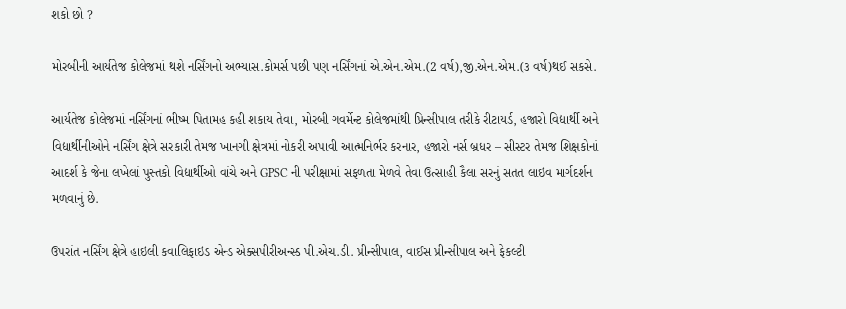શકો છો ?

મોરબીની આર્યતેજ કોલેજમાં થશે નર્સિંગનો અભ્યાસ.કોમર્સ પછી પણ નર્સિંગનાં એ.એન.એમ.(2 વર્ષ),જી.એન.એમ.(૩ વર્ષ)થઈ સકસે.

આર્યતેજ કોલેજમાં નર્સિંગનાં ભીષ્મ પિતામહ કહી શકાય તેવા, મોરબી ગવર્મેન્ટ કોલેજમાંથી પ્રિન્સીપાલ તરીકે રીટાયર્ડ, હજારો વિદ્યાર્થી અને વિદ્યાર્થીનીઓને નર્સિંગ ક્ષેત્રે સરકારી તેમજ ખાનગી ક્ષેત્રમાં નોકરી અપાવી આત્મનિર્ભર કરનાર, હજારો નર્સ બ્રધર – સીસ્ટર તેમજ શિક્ષકોનાં આદર્શ કે જેના લખેલાં પુસ્તકો વિદ્યાર્થીઓ વાંચે અને GPSC ની પરીક્ષામાં સફળતા મેળવે તેવા ઉત્સાહી કૈલા સરનું સતત લાઇવ માર્ગદર્શન મળવાનું છે.

ઉપરાંત નર્સિંગ ક્ષેત્રે હાઇલી કવાલિફાઇડ એન્ડ એક્સપીરીઅન્સ્ડ પી.એચ.ડી. પ્રીન્સીપાલ, વાઈસ પ્રીન્સીપાલ અને ફેકલ્ટી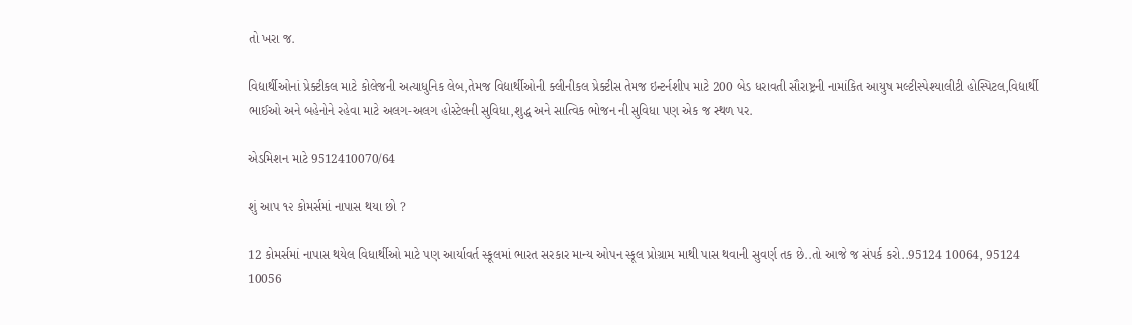તો ખરા જ.

વિદ્યાર્થીઓનાં પ્રેક્ટીકલ માટે કોલેજની અત્યાધુનિક લેબ,તેમજ વિદ્યાર્થીઓની ક્લીનીકલ પ્રેક્ટીસ તેમજ ઇન્ટર્નશીપ માટે 200 બેડ ધરાવતી સૌરાષ્ટ્રની નામાંકિત આયુષ મલ્ટીસ્પેશ્યાલીટી હોસ્પિટલ,વિદ્યાર્થી ભાઈઓ અને બહેનોને રહેવા માટે અલગ-અલગ હોસ્ટેલની સુવિધા,શુદ્ધ અને સાત્વિક ભોજન ની સુવિધા પણ એક જ સ્થળ પર.

એડમિશન માટે 9512410070/64

શું આપ ૧૨ કોમર્સમાં નાપાસ થયા છો ?

12 કોમર્સમાં નાપાસ થયેલ વિધાર્થીઓ માટે પણ આર્યાવર્ત સ્કૂલમાં ભારત સરકાર માન્ય ઓપન સ્કૂલ પ્રોગ્રામ માથી પાસ થવાની સુવર્ણ તક છે..તો આજે જ સંપર્ક કરો..95124 10064, 95124 10056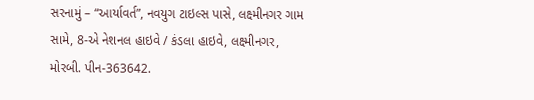સરનામું – “આર્યાવર્ત”, નવયુગ ટાઇલ્સ પાસે, લક્ષ્મીનગર ગામ સામે, 8-એ નેશનલ હાઇવે / કંડલા હાઇવે, લક્ષ્મીનગર, મોરબી. પીન-363642.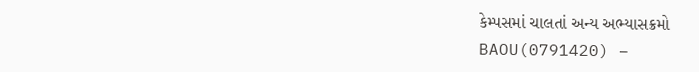કેમ્પસમાં ચાલતાં અન્ય અભ્યાસક્રમો
BAOU(0791420) –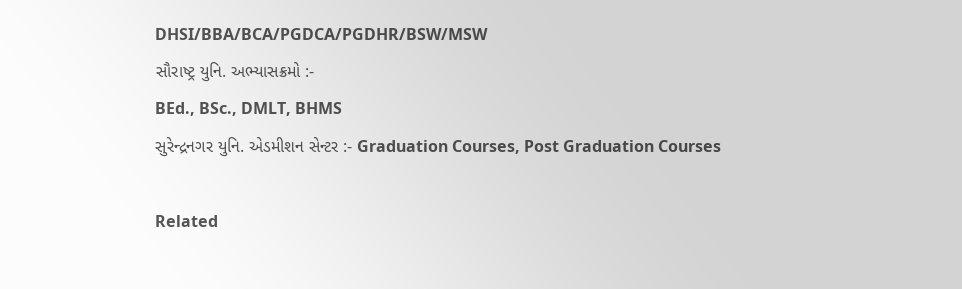DHSI/BBA/BCA/PGDCA/PGDHR/BSW/MSW
સૌરાષ્ટ્ર યુનિ. અભ્યાસક્રમો :-
BEd., BSc., DMLT, BHMS
સુરેન્દ્રનગર યુનિ. એડમીશન સેન્ટર :- Graduation Courses, Post Graduation Courses

Related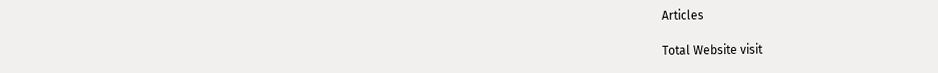Articles

Total Website visit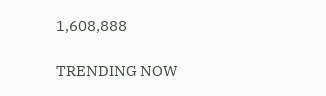1,608,888

TRENDING NOW